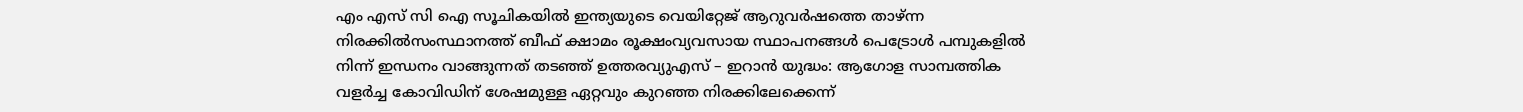എം എസ് സി ഐ സൂചികയില്‍ ഇന്ത്യയുടെ വെയിറ്റേജ് ആറുവര്‍ഷത്തെ താഴ്ന്ന നിരക്കില്‍സംസ്ഥാനത്ത് ബീഫ് ക്ഷാമം രൂക്ഷംവ്യവസായ സ്ഥാപനങ്ങൾ പെട്രോൾ പമ്പുകളിൽ നിന്ന് ഇന്ധനം വാങ്ങുന്നത് തടഞ്ഞ് ഉത്തരവ്യുഎസ് – ഇറാൻ യുദ്ധം: ആഗോള സാമ്പത്തിക വളർച്ച കോവിഡിന് ശേഷമുള്ള ഏറ്റവും കുറഞ്ഞ നിരക്കിലേക്കെന്ന്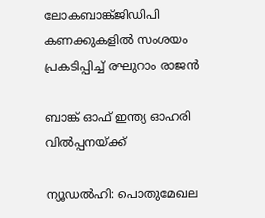ലോകബാങ്ക്ജിഡിപി കണക്കുകളിൽ സംശയം പ്രകടിപ്പിച്ച് രഘുറാം രാജൻ

ബാങ്ക് ഓഫ് ഇന്ത്യ ഓഹരി വില്‍പ്പനയ്ക്ക്

ന്യൂഡല്‍ഹി: പൊതുമേഖല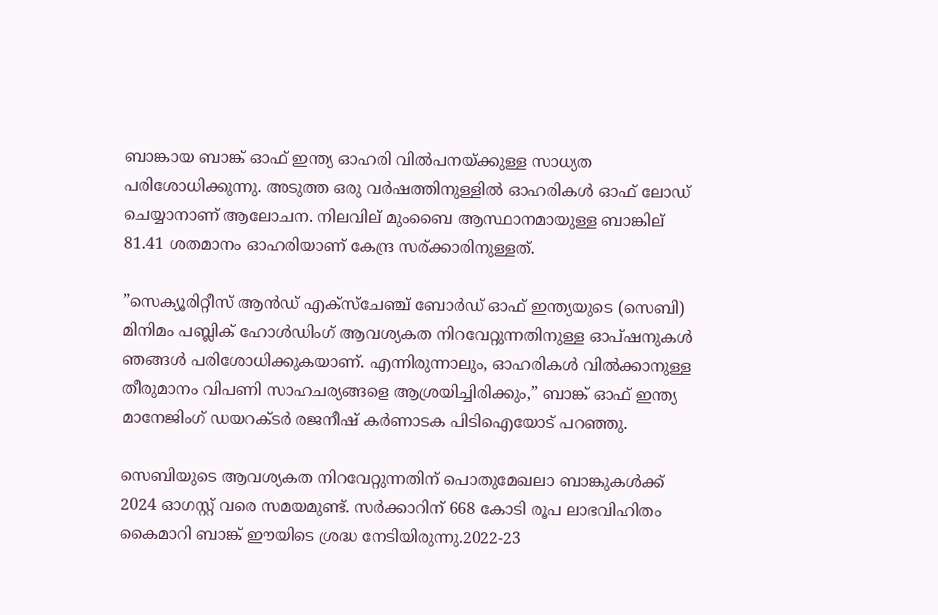ബാങ്കായ ബാങ്ക് ഓഫ് ഇന്ത്യ ഓഹരി വില്‍പനയ്ക്കുള്ള സാധ്യത പരിശോധിക്കുന്നു. അടുത്ത ഒരു വര്‍ഷത്തിനുള്ളില്‍ ഓഹരികള്‍ ഓഫ് ലോഡ് ചെയ്യാനാണ് ആലോചന. നിലവില് മുംബൈ ആസ്ഥാനമായുള്ള ബാങ്കില് 81.41 ശതമാനം ഓഹരിയാണ് കേന്ദ്ര സര്ക്കാരിനുള്ളത്.

”സെക്യൂരിറ്റീസ് ആന്‍ഡ് എക്‌സ്‌ചേഞ്ച് ബോര്‍ഡ് ഓഫ് ഇന്ത്യയുടെ (സെബി) മിനിമം പബ്ലിക് ഹോള്‍ഡിംഗ് ആവശ്യകത നിറവേറ്റുന്നതിനുള്ള ഓപ്ഷനുകള്‍ ഞങ്ങള്‍ പരിശോധിക്കുകയാണ്. എന്നിരുന്നാലും, ഓഹരികള്‍ വില്‍ക്കാനുള്ള തീരുമാനം വിപണി സാഹചര്യങ്ങളെ ആശ്രയിച്ചിരിക്കും,” ബാങ്ക് ഓഫ് ഇന്ത്യ മാനേജിംഗ് ഡയറക്ടര്‍ രജനീഷ് കര്‍ണാടക പിടിഐയോട് പറഞ്ഞു.

സെബിയുടെ ആവശ്യകത നിറവേറ്റുന്നതിന് പൊതുമേഖലാ ബാങ്കുകള്‍ക്ക് 2024 ഓഗസ്റ്റ് വരെ സമയമുണ്ട്. സര്‍ക്കാറിന് 668 കോടി രൂപ ലാഭവിഹിതം കൈമാറി ബാങ്ക് ഈയിടെ ശ്രദ്ധ നേടിയിരുന്നു.2022-23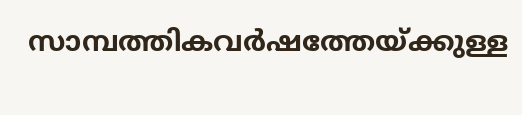സാമ്പത്തികവര്‍ഷത്തേയ്ക്കുള്ള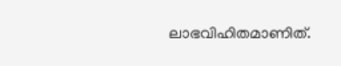ലാഭവിഹിതമാണിത്.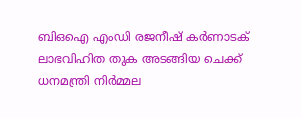ബിഒഐ എംഡി രജനീഷ് കര്‍ണാടക് ലാഭവിഹിത തുക അടങ്ങിയ ചെക്ക് ധനമന്ത്രി നിര്‍മ്മല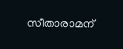സീതാരാമന്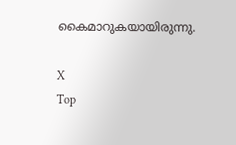കൈമാറുകയായിരുന്നു.

X
Top